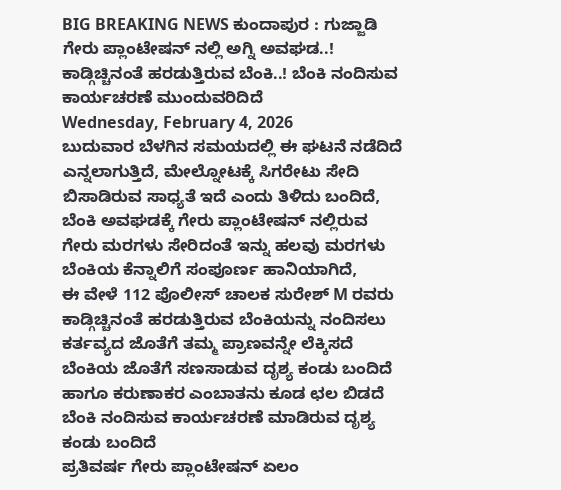BIG BREAKING NEWS ಕುಂದಾಪುರ : ಗುಜ್ಜಾಡಿ ಗೇರು ಪ್ಲಾಂಟೇಷನ್ ನಲ್ಲಿ ಅಗ್ನಿ ಅವಘಡ..! ಕಾಡ್ಗಿಚ್ಚಿನಂತೆ ಹರಡುತ್ತಿರುವ ಬೆಂಕಿ..! ಬೆಂಕಿ ನಂದಿಸುವ ಕಾರ್ಯಚರಣೆ ಮುಂದುವರಿದಿದೆ
Wednesday, February 4, 2026
ಬುದುವಾರ ಬೆಳಗಿನ ಸಮಯದಲ್ಲಿ ಈ ಘಟನೆ ನಡೆದಿದೆ ಎನ್ನಲಾಗುತ್ತಿದೆ, ಮೇಲ್ನೋಟಕ್ಕೆ ಸಿಗರೇಟು ಸೇದಿ ಬಿಸಾಡಿರುವ ಸಾಧ್ಯತೆ ಇದೆ ಎಂದು ತಿಳಿದು ಬಂದಿದೆ,
ಬೆಂಕಿ ಅವಘಡಕ್ಕೆ ಗೇರು ಪ್ಲಾಂಟೇಷನ್ ನಲ್ಲಿರುವ ಗೇರು ಮರಗಳು ಸೇರಿದಂತೆ ಇನ್ನು ಹಲವು ಮರಗಳು ಬೆಂಕಿಯ ಕೆನ್ನಾಲಿಗೆ ಸಂಪೂರ್ಣ ಹಾನಿಯಾಗಿದೆ,
ಈ ವೇಳೆ 112 ಪೊಲೀಸ್ ಚಾಲಕ ಸುರೇಶ್ M ರವರು ಕಾಡ್ಗಿಚ್ಚಿನಂತೆ ಹರಡುತ್ತಿರುವ ಬೆಂಕಿಯನ್ನು ನಂದಿಸಲು ಕರ್ತವ್ಯದ ಜೊತೆಗೆ ತಮ್ಮ ಪ್ರಾಣವನ್ನೇ ಲೆಕ್ಕಿಸದೆ ಬೆಂಕಿಯ ಜೊತೆಗೆ ಸಣಸಾಡುವ ದೃಶ್ಯ ಕಂಡು ಬಂದಿದೆ ಹಾಗೂ ಕರುಣಾಕರ ಎಂಬಾತನು ಕೂಡ ಛಲ ಬಿಡದೆ ಬೆಂಕಿ ನಂದಿಸುವ ಕಾರ್ಯಚರಣೆ ಮಾಡಿರುವ ದೃಶ್ಯ ಕಂಡು ಬಂದಿದೆ
ಪ್ರತಿವರ್ಷ ಗೇರು ಪ್ಲಾಂಟೇಷನ್ ಏಲಂ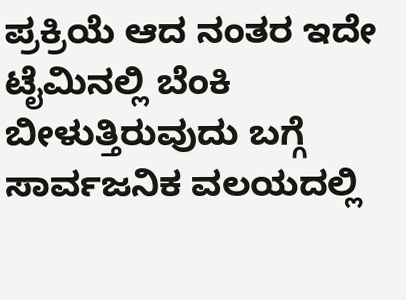ಪ್ರಕ್ರಿಯೆ ಆದ ನಂತರ ಇದೇ ಟೈಮಿನಲ್ಲಿ ಬೆಂಕಿ ಬೀಳುತ್ತಿರುವುದು ಬಗ್ಗೆ ಸಾರ್ವಜನಿಕ ವಲಯದಲ್ಲಿ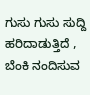ಗುಸು ಗುಸು ಸುದ್ದಿ ಹರಿದಾಡುತ್ತಿದೆ , ಬೆಂಕಿ ನಂದಿಸುವ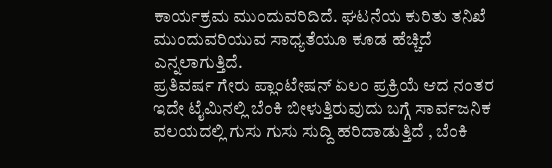ಕಾರ್ಯಕ್ರಮ ಮುಂದುವರಿದಿದೆ. ಘಟನೆಯ ಕುರಿತು ತನಿಖೆ ಮುಂದುವರಿಯುವ ಸಾಧ್ಯತೆಯೂ ಕೂಡ ಹೆಚ್ಚಿದೆ ಎನ್ನಲಾಗುತ್ತಿದೆ.
ಪ್ರತಿವರ್ಷ ಗೇರು ಪ್ಲಾಂಟೇಷನ್ ಏಲಂ ಪ್ರಕ್ರಿಯೆ ಆದ ನಂತರ ಇದೇ ಟೈಮಿನಲ್ಲಿ ಬೆಂಕಿ ಬೀಳುತ್ತಿರುವುದು ಬಗ್ಗೆ ಸಾರ್ವಜನಿಕ ವಲಯದಲ್ಲಿ ಗುಸು ಗುಸು ಸುದ್ದಿ ಹರಿದಾಡುತ್ತಿದೆ , ಬೆಂಕಿ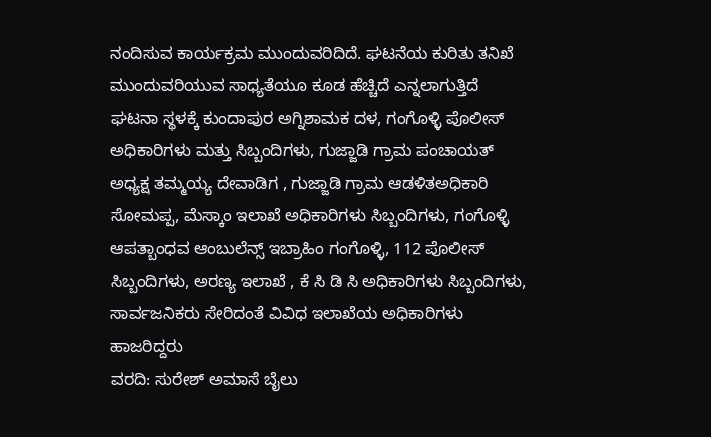ನಂದಿಸುವ ಕಾರ್ಯಕ್ರಮ ಮುಂದುವರಿದಿದೆ. ಘಟನೆಯ ಕುರಿತು ತನಿಖೆ ಮುಂದುವರಿಯುವ ಸಾಧ್ಯತೆಯೂ ಕೂಡ ಹೆಚ್ಚಿದೆ ಎನ್ನಲಾಗುತ್ತಿದೆ
ಘಟನಾ ಸ್ಥಳಕ್ಕೆ ಕುಂದಾಪುರ ಅಗ್ನಿಶಾಮಕ ದಳ, ಗಂಗೊಳ್ಳಿ ಪೊಲೀಸ್ ಅಧಿಕಾರಿಗಳು ಮತ್ತು ಸಿಬ್ಬಂದಿಗಳು, ಗುಜ್ಜಾಡಿ ಗ್ರಾಮ ಪಂಚಾಯತ್ ಅಧ್ಯಕ್ಷ ತಮ್ಮಯ್ಯ ದೇವಾಡಿಗ , ಗುಜ್ಜಾಡಿ ಗ್ರಾಮ ಆಡಳಿತಅಧಿಕಾರಿ ಸೋಮಪ್ಪ, ಮೆಸ್ಕಾಂ ಇಲಾಖೆ ಅಧಿಕಾರಿಗಳು ಸಿಬ್ಬಂದಿಗಳು, ಗಂಗೊಳ್ಳಿ ಆಪತ್ಬಾಂಧವ ಆಂಬುಲೆನ್ಸ್ ಇಬ್ರಾಹಿಂ ಗಂಗೊಳ್ಳಿ, 112 ಪೊಲೀಸ್ ಸಿಬ್ಬಂದಿಗಳು, ಅರಣ್ಯ ಇಲಾಖೆ , ಕೆ ಸಿ ಡಿ ಸಿ ಅಧಿಕಾರಿಗಳು ಸಿಬ್ಬಂದಿಗಳು, ಸಾರ್ವಜನಿಕರು ಸೇರಿದಂತೆ ವಿವಿಧ ಇಲಾಖೆಯ ಅಧಿಕಾರಿಗಳು ಹಾಜರಿದ್ದರು
ವರದಿ: ಸುರೇಶ್ ಅಮಾಸೆ ಬೈಲು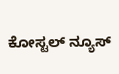ಕೋಸ್ಟಲ್ ನ್ಯೂಸ್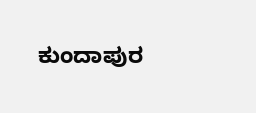ಕುಂದಾಪುರ